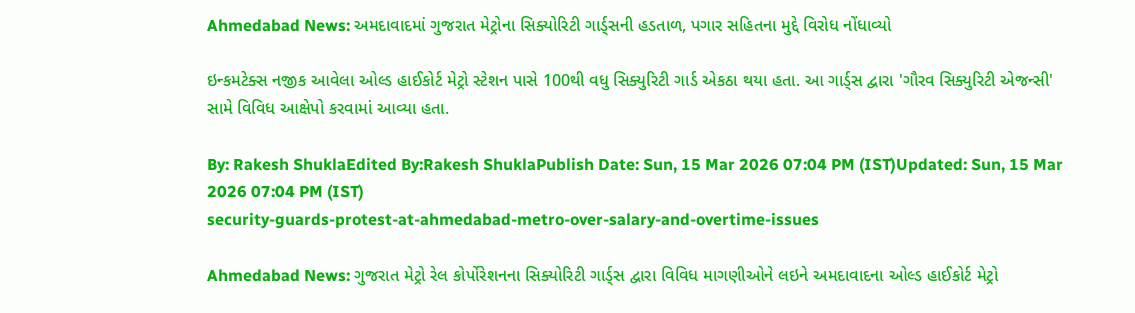Ahmedabad News: અમદાવાદમાં ગુજરાત મેટ્રોના સિક્યોરિટી ગાર્ડ્સની હડતાળ, પગાર સહિતના મુદ્દે વિરોધ નોંધાવ્યો

ઇન્કમટેક્સ નજીક આવેલા ઓલ્ડ હાઈકોર્ટ મેટ્રો સ્ટેશન પાસે 100થી વધુ સિક્યુરિટી ગાર્ડ એકઠા થયા હતા. આ ગાર્ડ્સ દ્વારા 'ગૌરવ સિક્યુરિટી એજન્સી' સામે વિવિધ આક્ષેપો કરવામાં આવ્યા હતા.

By: Rakesh ShuklaEdited By:Rakesh ShuklaPublish Date: Sun, 15 Mar 2026 07:04 PM (IST)Updated: Sun, 15 Mar 2026 07:04 PM (IST)
security-guards-protest-at-ahmedabad-metro-over-salary-and-overtime-issues

Ahmedabad News: ગુજરાત મેટ્રો રેલ કોર્પોરેશનના સિક્યોરિટી ગાર્ડ્સ દ્વારા વિવિધ માગણીઓને લઇને અમદાવાદના ઓલ્ડ હાઈકોર્ટ મેટ્રો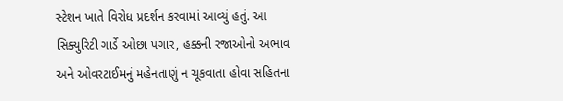સ્ટેશન ખાતે વિરોધ પ્રદર્શન કરવામાં આવ્યું હતું. આ સિક્યુરિટી ગાર્ડે ઓછા પગાર, હક્કની રજાઓનો અભાવ અને ઓવરટાઈમનું મહેનતાણું ન ચૂકવાતા હોવા સહિતના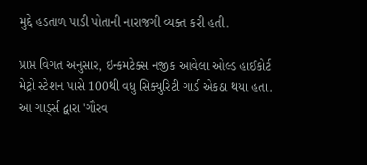મુદ્દે હડતાળ પાડી પોતાની નારાજગી વ્યક્ત કરી હતી.

પ્રાપ્ત વિગત અનુસાર, ઇન્કમટેક્સ નજીક આવેલા ઓલ્ડ હાઈકોર્ટ મેટ્રો સ્ટેશન પાસે 100થી વધુ સિક્યુરિટી ગાર્ડ એકઠા થયા હતા. આ ગાર્ડ્સ દ્વારા 'ગૌરવ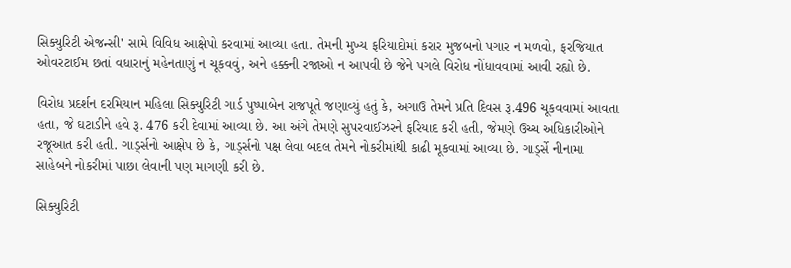સિક્યુરિટી એજન્સી' સામે વિવિધ આક્ષેપો કરવામાં આવ્યા હતા. તેમની મુખ્ય ફરિયાદોમાં કરાર મુજબનો પગાર ન મળવો, ફરજિયાત ઓવરટાઈમ છતાં વધારાનું મહેનતાણું ન ચૂકવવું, અને હક્કની રજાઓ ન આપવી છે જેને પગલે વિરોધ નોંધાવવામાં આવી રહ્યો છે.

વિરોધ પ્રદર્શન દરમિયાન મહિલા સિક્યુરિટી ગાર્ડ પુષ્પાબેન રાજપૂતે જણાવ્યું હતું કે, અગાઉ તેમને પ્રતિ દિવસ રૂ.496 ચૂકવવામાં આવતા હતા, જે ઘટાડીને હવે રૂ. 476 કરી દેવામાં આવ્યા છે. આ અંગે તેમણે સુપરવાઈઝરને ફરિયાદ કરી હતી, જેમણે ઉચ્ચ અધિકારીઓને રજૂઆત કરી હતી. ગાર્ડ્સનો આક્ષેપ છે કે, ગાર્ડ્સનો પક્ષ લેવા બદલ તેમને નોકરીમાંથી કાઢી મૂકવામાં આવ્યા છે. ગાર્ડ્સે નીનામા સાહેબને નોકરીમાં પાછા લેવાની પણ માગણી કરી છે.

સિક્યુરિટી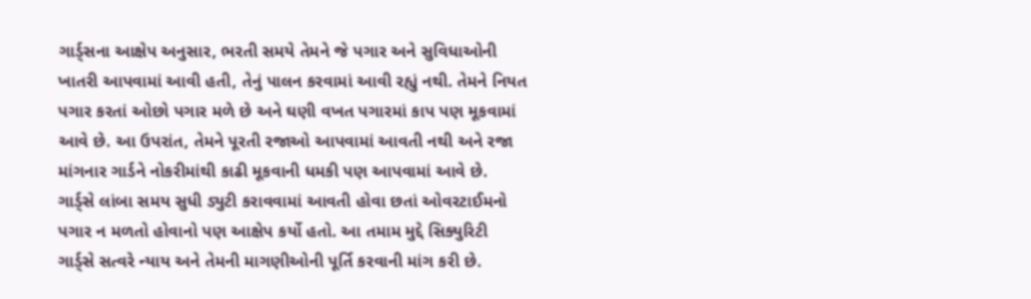ગાર્ડ્સના આક્ષેપ અનુસાર, ભરતી સમયે તેમને જે પગાર અને સુવિધાઓની ખાતરી આપવામાં આવી હતી, તેનું પાલન કરવામાં આવી રહ્યું નથી. તેમને નિયત પગાર કરતાં ઓછો પગાર મળે છે અને ઘણી વખત પગારમાં કાપ પણ મૂકવામાં આવે છે. આ ઉપરાંત, તેમને પૂરતી રજાઓ આપવામાં આવતી નથી અને રજા માંગનાર ગાર્ડને નોકરીમાંથી કાઢી મૂકવાની ધમકી પણ આપવામાં આવે છે. ગાર્ડ્સે લાંબા સમય સુધી ડ્યુટી કરાવવામાં આવતી હોવા છતાં ઓવરટાઈમનો પગાર ન મળતો હોવાનો પણ આક્ષેપ કર્યો હતો. આ તમામ મુદ્દે સિક્યુરિટી ગાર્ડ્સે સત્વરે ન્યાય અને તેમની માગણીઓની પૂર્તિ કરવાની માંગ કરી છે.